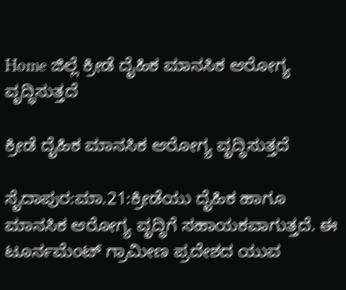Home ಜಿಲ್ಲೆ ಕ್ರೀಡೆ ದೈಹಿಕ ಮಾನಸಿಕ ಆರೋಗ್ಯ ವೃದ್ಧಿಸುತ್ತದೆ

ಕ್ರೀಡೆ ದೈಹಿಕ ಮಾನಸಿಕ ಆರೋಗ್ಯ ವೃದ್ಧಿಸುತ್ತದೆ

ಸೈದಾಪುರ:ಮಾ.21:ಕ್ರೀಡೆಯು ದೈಹಿಕ ಹಾಗೂ ಮಾನಸಿಕ ಆರೋಗ್ಯ ವೃದ್ಧಿಗೆ ಸಹಾಯಕವಾಗುತ್ತದೆ. ಈ ಟೂರ್ನಮೆಂಟ್ ಗ್ರಾಮೀಣ ಪ್ರದೇಶದ ಯುವ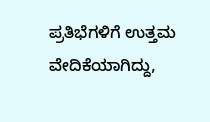ಪ್ರತಿಭೆಗಳಿಗೆ ಉತ್ತಮ ವೇದಿಕೆಯಾಗಿದ್ದು,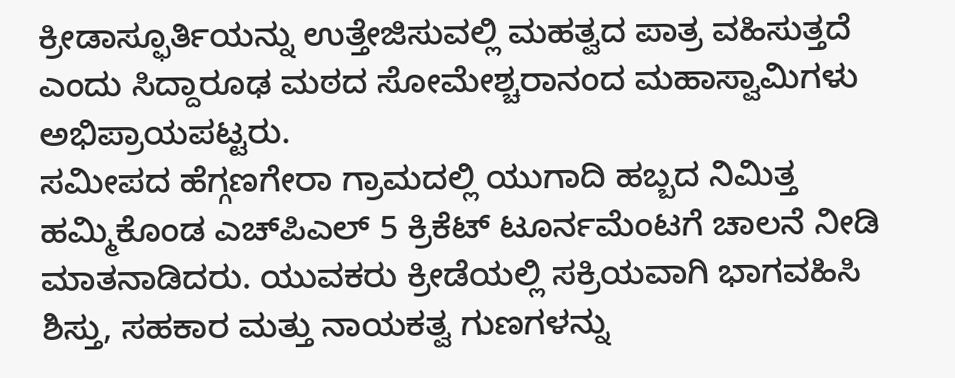ಕ್ರೀಡಾಸ್ಫೂರ್ತಿಯನ್ನು ಉತ್ತೇಜಿಸುವಲ್ಲಿ ಮಹತ್ವದ ಪಾತ್ರ ವಹಿಸುತ್ತದೆ ಎಂದು ಸಿದ್ದಾರೂಢ ಮಠದ ಸೋಮೇಶ್ಚರಾನಂದ ಮಹಾಸ್ವಾಮಿಗಳು ಅಭಿಪ್ರಾಯಪಟ್ಟರು.
ಸಮೀಪದ ಹೆಗ್ಗಣಗೇರಾ ಗ್ರಾಮದಲ್ಲಿ ಯುಗಾದಿ ಹಬ್ಬದ ನಿಮಿತ್ತ ಹಮ್ಮಿಕೊಂಡ ಎಚ್‍ಪಿಎಲ್ 5 ಕ್ರಿಕೆಟ್ ಟೂರ್ನಮೆಂಟಗೆ ಚಾಲನೆ ನೀಡಿ ಮಾತನಾಡಿದರು. ಯುವಕರು ಕ್ರೀಡೆಯಲ್ಲಿ ಸಕ್ರಿಯವಾಗಿ ಭಾಗವಹಿಸಿ ಶಿಸ್ತು, ಸಹಕಾರ ಮತ್ತು ನಾಯಕತ್ವ ಗುಣಗಳನ್ನು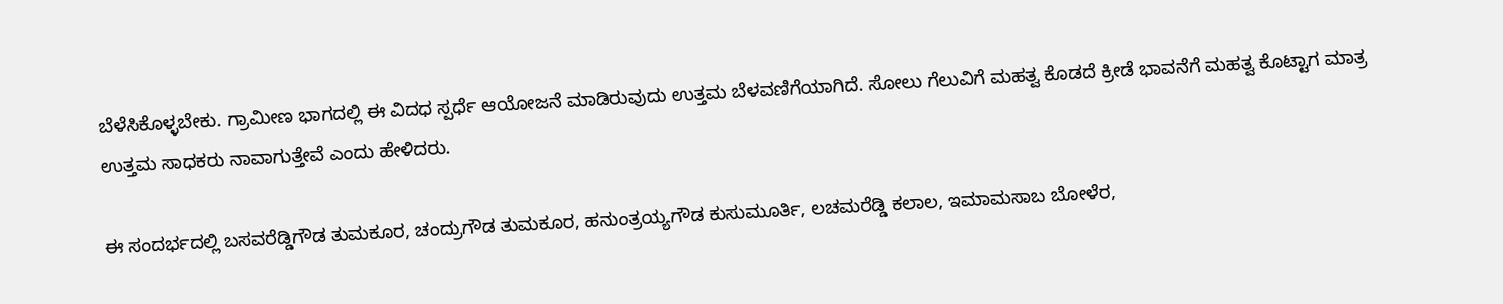ಬೆಳೆಸಿಕೊಳ್ಳಬೇಕು. ಗ್ರಾಮೀಣ ಭಾಗದಲ್ಲಿ ಈ ವಿದಧ ಸ್ಪರ್ಧೆ ಆಯೋಜನೆ ಮಾಡಿರುವುದು ಉತ್ತಮ ಬೆಳವಣಿಗೆಯಾಗಿದೆ. ಸೋಲು ಗೆಲುವಿಗೆ ಮಹತ್ವ ಕೊಡದೆ ಕ್ರೀಡೆ ಭಾವನೆಗೆ ಮಹತ್ವ ಕೊಟ್ಟಾಗ ಮಾತ್ರ ಉತ್ತಮ ಸಾಧಕರು ನಾವಾಗುತ್ತೇವೆ ಎಂದು ಹೇಳಿದರು.

ಈ ಸಂದರ್ಭದಲ್ಲಿ ಬಸವರೆಡ್ಡಿಗೌಡ ತುಮಕೂರ, ಚಂದ್ರುಗೌಡ ತುಮಕೂರ, ಹನುಂತ್ರಯ್ಯಗೌಡ ಕುಸುಮೂರ್ತಿ, ಲಚಮರೆಡ್ಡಿ ಕಲಾಲ, ಇಮಾಮಸಾಬ ಬೋಳೆರ,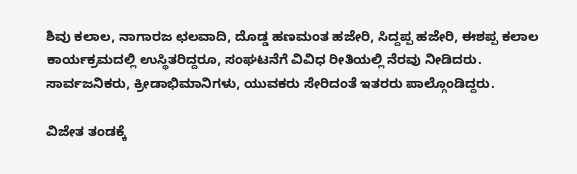ಶಿವು ಕಲಾಲ, ನಾಗಾರಜ ಛಲವಾದಿ, ದೊಡ್ಡ ಹಣಮಂತ ಹಜೇರಿ, ಸಿದ್ದಪ್ಪ ಹಜೇರಿ, ಈಶಪ್ಪ ಕಲಾಲ ಕಾರ್ಯಕ್ರಮದಲ್ಲಿ ಉಸ್ಥಿತರಿದ್ದರೂ, ಸಂಘಟನೆಗೆ ವಿವಿಧ ರೀತಿಯಲ್ಲಿ ನೆರವು ನೀಡಿದರು. ಸಾರ್ವಜನಿಕರು, ಕ್ರೀಡಾಭಿಮಾನಿಗಳು, ಯುವಕರು ಸೇರಿದಂತೆ ಇತರರು ಪಾಲ್ಗೊಂಡಿದ್ದರು.

ವಿಜೇತ ತಂಡಕ್ಕೆ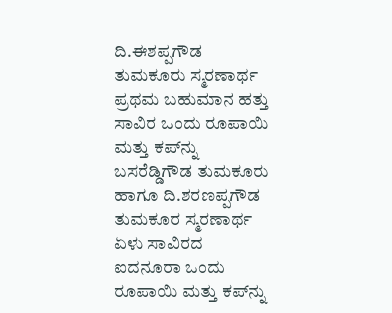ದಿ.ಈಶಪ್ಪಗೌಡ ತುಮಕೂರು ಸ್ಮರಣಾರ್ಥ ಪ್ರಥಮ ಬಹುಮಾನ ಹತ್ತು ಸಾವಿರ ಒಂದು ರೂಪಾಯಿ ಮತ್ತು ಕಪ್‍ನ್ನು ಬಸರೆಡ್ಡಿಗೌಡ ತುಮಕೂರು ಹಾಗೂ ದಿ.ಶರಣಪ್ಪಗೌಡ ತುಮಕೂರ ಸ್ಮರಣಾರ್ಥ ಏಳು ಸಾವಿರದ ಐದನೂರಾ ಒಂದು ರೂಪಾಯಿ ಮತ್ತು ಕಪ್‍ನ್ನು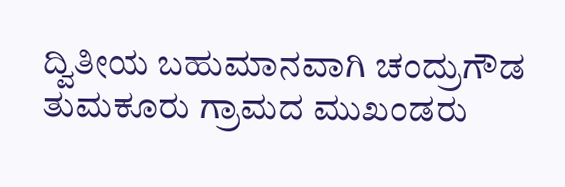ದ್ವಿತೀಯ ಬಹುಮಾನವಾಗಿ ಚಂದ್ರುಗೌಡ ತುಮಕೂರು ಗ್ರಾಮದ ಮುಖಂಡರು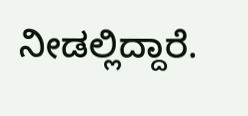ನೀಡಲ್ಲಿದ್ದಾರೆ.